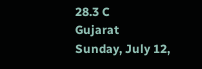28.3 C
Gujarat
Sunday, July 12,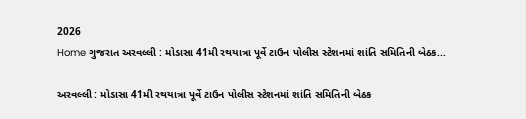2026
Home ગુજરાત અરવલ્લી : મોડાસા 41મી રથયાત્રા પૂર્વે ટાઉન પોલીસ સ્ટેશનમાં શાંતિ સમિતિની બેઠક...

અરવલ્લી : મોડાસા 41મી રથયાત્રા પૂર્વે ટાઉન પોલીસ સ્ટેશનમાં શાંતિ સમિતિની બેઠક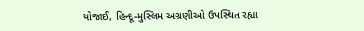યોજાઈ, હિન્દૂ-મુસ્લિમ અગ્રણીઓ ઉપસ્થિત રહ્યા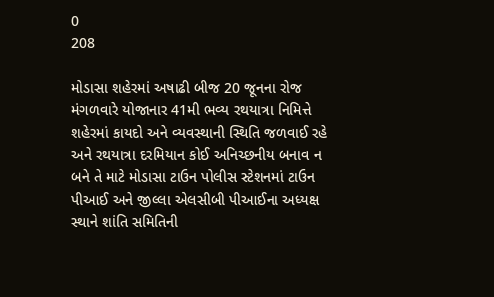0
208

મોડાસા શહેરમાં અષાઢી બીજ 20 જૂનના રોજ મંગળવારે યોજાનાર 41મી ભવ્ય રથયાત્રા નિમિત્તે શહેરમાં કાયદો અને વ્યવસ્થાની સ્થિતિ જળવાઈ રહે અને રથયાત્રા દરમિયાન કોઈ અનિચ્છનીય બનાવ ન બને તે માટે મોડાસા ટાઉન પોલીસ સ્ટેશનમાં ટાઉન પીઆઈ અને જીલ્લા એલસીબી પીઆઈના અધ્યક્ષ સ્થાને શાંતિ સમિતિની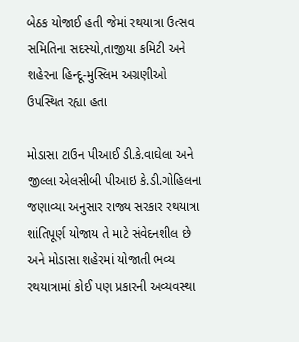બેઠક યોજાઈ હતી જેમાં રથયાત્રા ઉત્સવ સમિતિના સદસ્યો,તાજીયા કમિટી અને શહેરના હિન્દૂ-મુસ્લિમ અગ્રણીઓ ઉપસ્થિત રહ્યા હતા

મોડાસા ટાઉન પીઆઈ ડી.કે.વાઘેલા અને જીલ્લા એલસીબી પીઆઇ કે.ડી.ગોહિલના જણાવ્યા અનુસાર રાજ્ય સરકાર રથયાત્રા શાંતિપૂર્ણ યોજાય તે માટે સંવેદનશીલ છે અને મોડાસા શહેરમાં યોજાતી ભવ્ય રથયાત્રામાં કોઈ પણ પ્રકારની અવ્યવસ્થા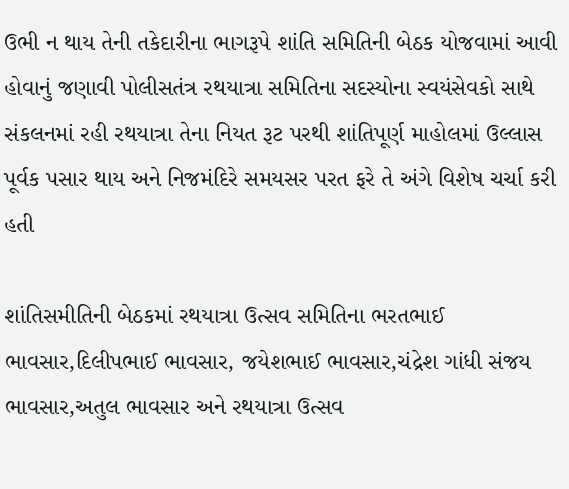ઉભી ન થાય તેની તકેદારીના ભાગરૂપે શાંતિ સમિતિની બેઠક યોજવામાં આવી હોવાનું જણાવી પોલીસતંત્ર રથયાત્રા સમિતિના સદસ્યોના સ્વયંસેવકો સાથે સંકલનમાં રહી રથયાત્રા તેના નિયત રૂટ પરથી શાંતિપૂર્ણ માહોલમાં ઉલ્લાસ પૂર્વક પસાર થાય અને નિજમંદિરે સમયસર પરત ફરે તે અંગે વિશેષ ચર્ચા કરી હતી

શાંતિસમીતિની બેઠકમાં રથયાત્રા ઉત્સવ સમિતિના ભરતભાઈ ભાવસાર,દિલીપભાઈ ભાવસાર, જયેશભાઈ ભાવસાર,ચંદ્રેશ ગાંધી સંજય ભાવસાર,અતુલ ભાવસાર અને રથયાત્રા ઉત્સવ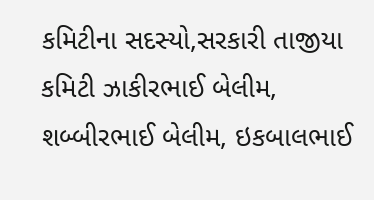કમિટીના સદસ્યો,સરકારી તાજીયા કમિટી ઝાકીરભાઈ બેલીમ, શબ્બીરભાઈ બેલીમ, ઇકબાલભાઈ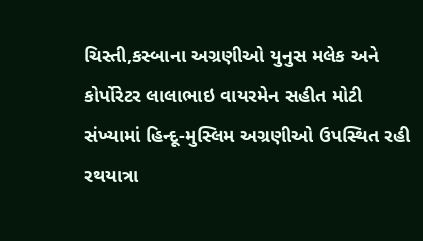ચિસ્તી,કસ્બાના અગ્રણીઓ યુનુસ મલેક અને કોર્પોરેટર લાલાભાઇ વાયરમેન સહીત મોટી સંખ્યામાં હિન્દૂ-મુસ્લિમ અગ્રણીઓ ઉપસ્થિત રહી રથયાત્રા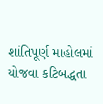શાંતિપૂર્ણ માહોલમાં યોજવા કટિબદ્ધતા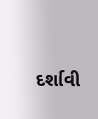દર્શાવી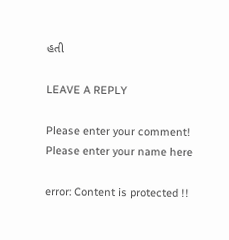હતી

LEAVE A REPLY

Please enter your comment!
Please enter your name here

error: Content is protected !!